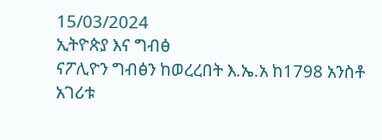15/03/2024
ኢትዮጵያ እና ግብፅ
ናፖሊዮን ግብፅን ከወረረበት እ.ኤ.አ ከ1798 አንስቶ አገሪቱ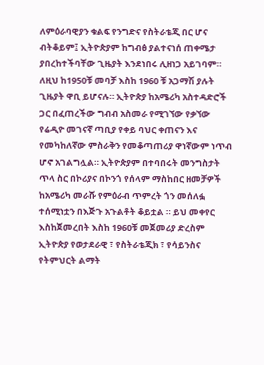ለምዕራባዊያን ቁልፍ የንግድና የስትራቴጂ በር ሆና ብትቆይም፤ ኢትዮጵያም ከግብፅ ያልተናነሰ ጠቀሜታ ያበረከተችባቸው ጊዜያት እንደነበሩ ሊዘነጋ አይገባም። ለዚህ ከ1950ቹ መባቻ እስከ 1960 ቹ አጋማሽ ያሉት ጊዜያት ዋቢ ይሆናሉ። ኢትዮጵያ ከአሜሪካ አስተዳድሮች ጋር በፈጠረችው ግብብ አስመራ የሚገኘው የቃኘው የሬዲዮ መገናኛ ጣቢያ የቀይ ባህር ቀጠናን እና የመካከለኛው ምስራቅን የመቆጣጠሪያ ዋነኛውም ነጥብ ሆኖ አገልግሏል። ኢትዮጵያም በተባበሩት መንግስታት ጥላ ስር በኮሪያና በኮንጎ የሰላም ማስከበር ዘመቻዎች ከአሜሪካ መራሹ የምዕራብ ጥምረት ጎን መሰለፏ ተሰሚነቷን በእጅጉ አጉልቶት ቆይቷል ። ይህ መቀየር እስከጀመረበት እስከ 1960ቹ መጀመሪያ ድረስም ኢትዮጵያ የወታደራዊ ፣ የስትራቴጂክ ፣ የሳይንስና የትምህርት ልማት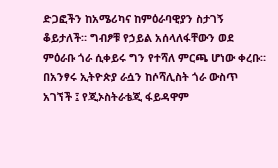ድጋፎችን ከአሜሪካና ከምዕራባዊያን ስታገኝ ቆይታለች። ግብፆቹ የኃይል አሰላለፋቸውን ወደ ምዕራቡ ጎራ ሲቀይሩ ግን የተሻለ ምርጫ ሆነው ቀረቡ። በአንፃሩ ኢትዮጵያ ራሷን ከሶሻሊስት ጎራ ውስጥ አገኘች ፤ የጂኦስትራቴጂ ፋይዳዋም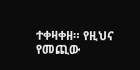ተቀዛቀዘ። የዚህና የመጪው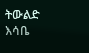ትውልድ እሳቤ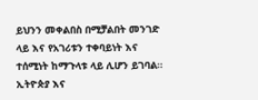ይህንን መቀልበስ በሚቻልበት መንገድ ላይ እና የአገሪቱን ተቀባይነት እና ተሰሚነት ከማጉላቱ ላይ ሊሆን ይገባል።
ኢትዮጵያ እና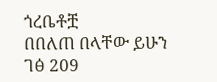ጎረቤቶቿ
በበለጠ በላቸው ይሁን
ገፅ 209